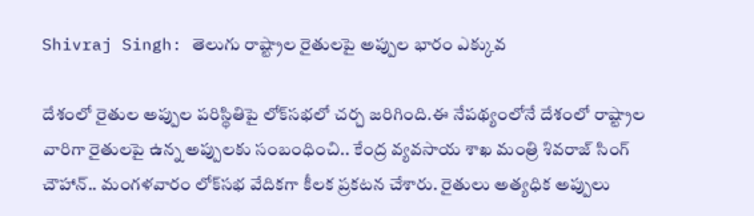Shivraj Singh: తెలుగు రాష్ట్రాల రైతులపై అప్పుల భారం ఎక్కువ

దేశంలో రైతుల అప్పుల పరిస్థితిపై లోక్‌సభలో చర్చ జరిగింది.ఈ నేపథ్యంలోనే దేశంలో రాష్ట్రాల వారిగా రైతులపై ఉన్న అప్పులకు సంబంధించి.. కేంద్ర వ్యవసాయ శాఖ మంత్రి శివరాజ్ సింగ్ చౌహాన్.. మంగళవారం లోక్‌సభ వేదికగా కీలక ప్రకటన చేశారు. రైతులు అత్యధిక అప్పులు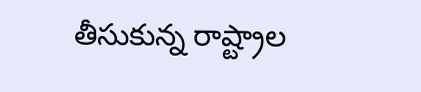తీసుకున్న రాష్ట్రాల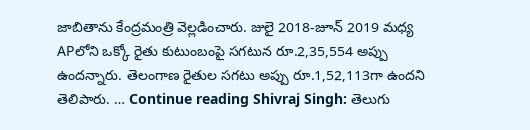జాబితాను కేంద్రమంత్రి వెల్లడించారు. జులై 2018-జూన్ 2019 మధ్య APలోని ఒక్కో రైతు కుటుంబంపై సగటున రూ.2,35,554 అప్పు ఉందన్నారు. తెలంగాణ రైతుల సగటు అప్పు రూ.1,52,113గా ఉందని తెలిపారు. … Continue reading Shivraj Singh: తెలుగు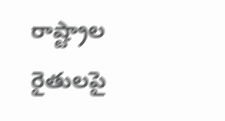రాష్ట్రాల రైతులపై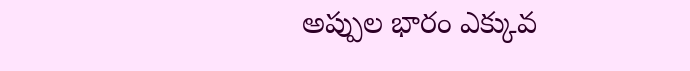అప్పుల భారం ఎక్కువ